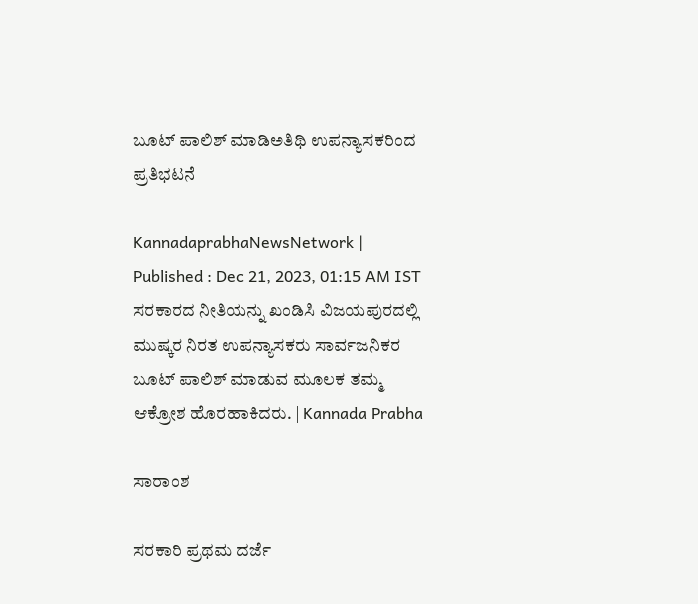ಬೂಟ್ ಪಾಲಿಶ್ ಮಾಡಿಅತಿಥಿ ಉಪನ್ಯಾಸಕರಿಂದ ಪ್ರತಿಭಟನೆ

KannadaprabhaNewsNetwork |
Published : Dec 21, 2023, 01:15 AM IST
ಸರಕಾರದ ನೀತಿಯನ್ನು ಖಂಡಿಸಿ ವಿಜಯಪುರದಲ್ಲಿ ಮುಷ್ಕರ ನಿರತ ಉಪನ್ಯಾಸಕರು ಸಾರ್ವಜನಿಕರ ಬೂಟ್ ಪಾಲಿಶ್ ಮಾಡುವ ಮೂಲಕ ತಮ್ಮ ಆಕ್ರೋಶ ಹೊರಹಾಕಿದರು. | Kannada Prabha

ಸಾರಾಂಶ

ಸರಕಾರಿ ಪ್ರಥಮ ದರ್ಜೆ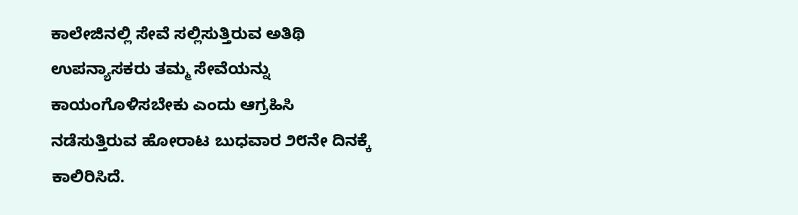ಕಾಲೇಜಿನಲ್ಲಿ ಸೇವೆ ಸಲ್ಲಿಸುತ್ತಿರುವ ಅತಿಥಿ ಉಪನ್ಯಾಸಕರು ತಮ್ಮ ಸೇವೆಯನ್ನು ಕಾಯಂಗೊಳಿಸಬೇಕು ಎಂದು ಆಗ್ರಹಿಸಿ ನಡೆಸುತ್ತಿರುವ ಹೋರಾಟ ಬುಧವಾರ ೨೮ನೇ ದಿನಕ್ಕೆ ಕಾಲಿರಿಸಿದೆ.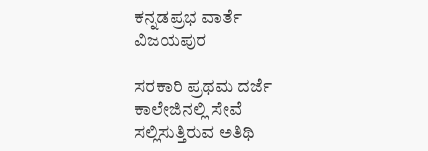ಕನ್ನಡಪ್ರಭ ವಾರ್ತೆ ವಿಜಯಪುರ

ಸರಕಾರಿ ಪ್ರಥಮ ದರ್ಜೆ ಕಾಲೇಜಿನಲ್ಲಿ ಸೇವೆ ಸಲ್ಲಿಸುತ್ತಿರುವ ಅತಿಥಿ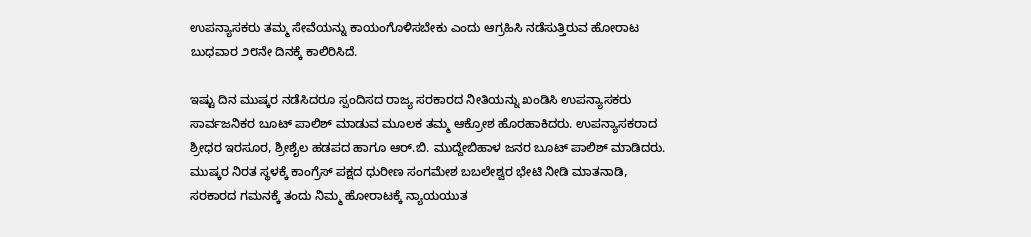ಉಪನ್ಯಾಸಕರು ತಮ್ಮ ಸೇವೆಯನ್ನು ಕಾಯಂಗೊಳಿಸಬೇಕು ಎಂದು ಆಗ್ರಹಿಸಿ ನಡೆಸುತ್ತಿರುವ ಹೋರಾಟ ಬುಧವಾರ ೨೮ನೇ ದಿನಕ್ಕೆ ಕಾಲಿರಿಸಿದೆ.

ಇಷ್ಟು ದಿನ ಮುಷ್ಕರ ನಡೆಸಿದರೂ ಸ್ಪಂದಿಸದ ರಾಜ್ಯ ಸರಕಾರದ ನೀತಿಯನ್ನು ಖಂಡಿಸಿ ಉಪನ್ಯಾಸಕರು ಸಾರ್ವಜನಿಕರ ಬೂಟ್ ಪಾಲಿಶ್ ಮಾಡುವ ಮೂಲಕ ತಮ್ಮ ಆಕ್ರೋಶ ಹೊರಹಾಕಿದರು. ಉಪನ್ಯಾಸಕರಾದ ಶ್ರೀಧರ ಇರಸೂರ, ಶ್ರೀಶೈಲ ಹಡಪದ ಹಾಗೂ ಆರ್.ಬಿ. ಮುದ್ದೇಬಿಹಾಳ ಜನರ ಬೂಟ್ ಪಾಲಿಶ್ ಮಾಡಿದರು. ಮುಷ್ಕರ ನಿರತ ಸ್ಥಳಕ್ಕೆ ಕಾಂಗ್ರೆಸ್ ಪಕ್ಷದ ಧುರೀಣ ಸಂಗಮೇಶ ಬಬಲೇಶ್ವರ ಭೇಟಿ ನೀಡಿ ಮಾತನಾಡಿ, ಸರಕಾರದ ಗಮನಕ್ಕೆ ತಂದು ನಿಮ್ಮ ಹೋರಾಟಕ್ಕೆ ನ್ಯಾಯಯುತ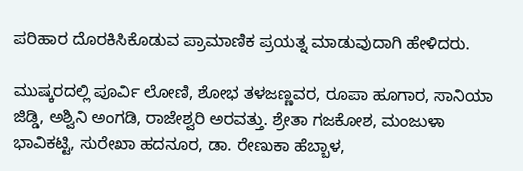ಪರಿಹಾರ ದೊರಕಿಸಿಕೊಡುವ ಪ್ರಾಮಾಣಿಕ ಪ್ರಯತ್ನ ಮಾಡುವುದಾಗಿ ಹೇಳಿದರು.

ಮುಷ್ಕರದಲ್ಲಿ ಪೂರ್ವಿ ಲೋಣಿ, ಶೋಭ ತಳಜಣ್ಣವರ, ರೂಪಾ ಹೂಗಾರ, ಸಾನಿಯಾ ಜಿಡ್ಡಿ, ಅಶ್ವಿನಿ ಅಂಗಡಿ, ರಾಜೇಶ್ವರಿ ಅರವತ್ತು. ಶ್ರೇತಾ ಗಜಕೋಶ, ಮಂಜುಳಾ ಭಾವಿಕಟ್ಟಿ, ಸುರೇಖಾ ಹದನೂರ, ಡಾ. ರೇಣುಕಾ ಹೆಬ್ಬಾಳ,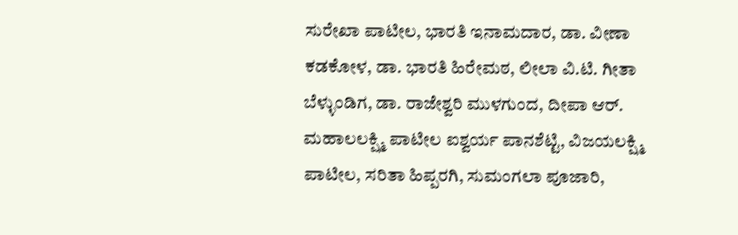ಸುರೇಖಾ ಪಾಟೀಲ, ಭಾರತಿ ಇನಾಮದಾರ, ಡಾ. ವೀಣಾ ಕಡಕೋಳ, ಡಾ. ಭಾರತಿ ಹಿರೇಮಠ, ಲೀಲಾ ವಿ.ಟಿ. ಗೀತಾ ಬೆಳ್ಳುಂಡಿಗ, ಡಾ. ರಾಜೇಶ್ವರಿ ಮುಳಗುಂದ, ದೀಪಾ ಆರ್. ಮಹಾಲಲಕ್ಷ್ಮಿ ಪಾಟೀಲ ಐಶ್ವರ್ಯ ಪಾನಶೆಟ್ಟಿ, ವಿಜಯಲಕ್ಷ್ಮಿ ಪಾಟೀಲ, ಸರಿತಾ ಹಿಪ್ಪರಗಿ, ಸುಮಂಗಲಾ ಪೂಜಾರಿ,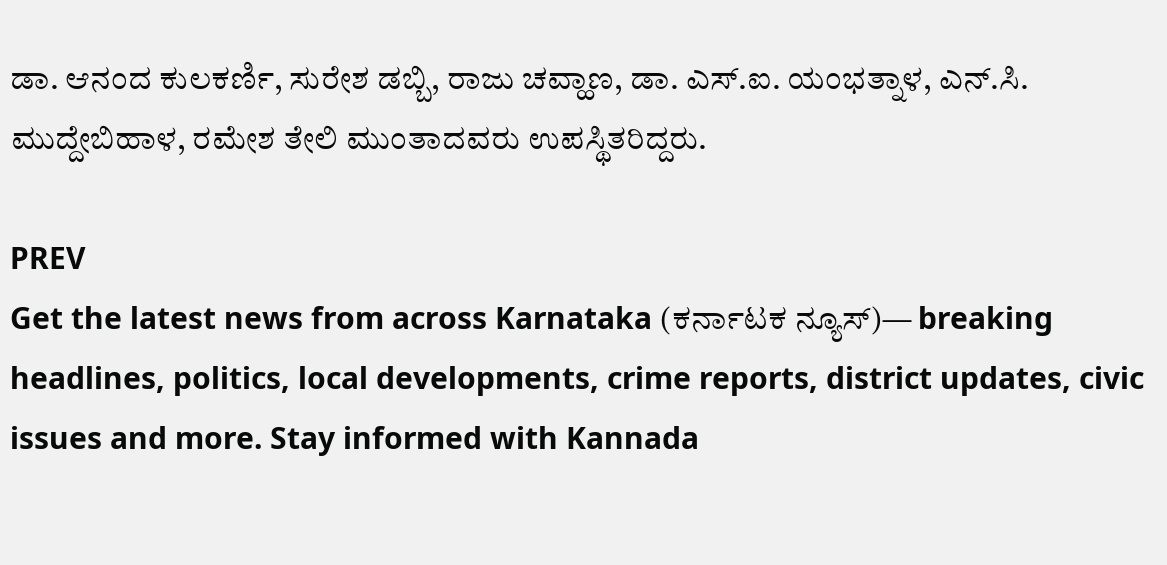ಡಾ. ಆನಂದ ಕುಲಕರ್ಣಿ, ಸುರೇಶ ಡಬ್ಬಿ, ರಾಜು ಚವ್ಹಾಣ, ಡಾ. ಎಸ್.ಐ. ಯಂಭತ್ನಾಳ, ಎನ್.ಸಿ. ಮುದ್ದೇಬಿಹಾಳ, ರಮೇಶ ತೇಲಿ ಮುಂತಾದವರು ಉಪಸ್ಥಿತರಿದ್ದರು.

PREV
Get the latest news from across Karnataka (ಕರ್ನಾಟಕ ನ್ಯೂಸ್)— breaking headlines, politics, local developments, crime reports, district updates, civic issues and more. Stay informed with Kannada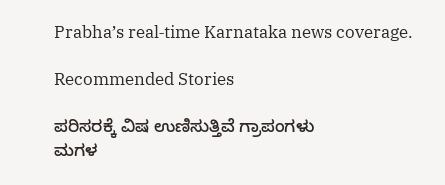Prabha’s real‑time Karnataka news coverage.

Recommended Stories

ಪರಿಸರಕ್ಕೆ ವಿಷ ಉಣಿಸುತ್ತಿವೆ ಗ್ರಾಪಂಗಳು
ಮಗಳ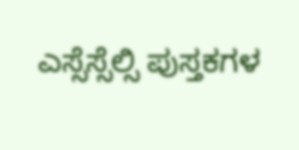ಎಸ್ಸೆಸ್ಸೆಲ್ಸಿ ಪುಸ್ತಕಗಳ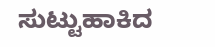ಸುಟ್ಟುಹಾಕಿದ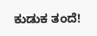ಕುಡುಕ ತಂದೆ!